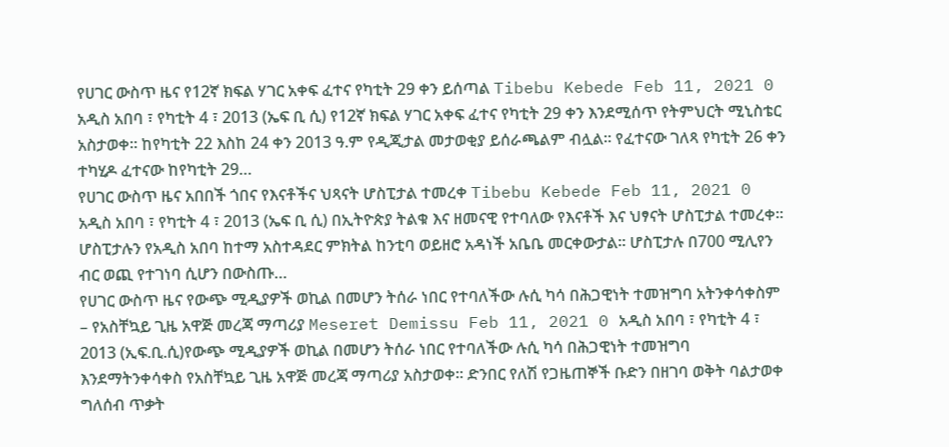የሀገር ውስጥ ዜና የ12ኛ ክፍል ሃገር አቀፍ ፈተና የካቲት 29 ቀን ይሰጣል Tibebu Kebede Feb 11, 2021 0 አዲስ አበባ ፣ የካቲት 4 ፣ 2013 (ኤፍ ቢ ሲ) የ12ኛ ክፍል ሃገር አቀፍ ፈተና የካቲት 29 ቀን እንደሚሰጥ የትምህርት ሚኒስቴር አስታወቀ። ከየካቲት 22 እስከ 24 ቀን 2013 ዓ.ም የዲጂታል መታወቂያ ይሰራጫልም ብሏል። የፈተናው ገለጻ የካቲት 26 ቀን ተካሂዶ ፈተናው ከየካቲት 29…
የሀገር ውስጥ ዜና አበበች ጎበና የእናቶችና ህጻናት ሆስፒታል ተመረቀ Tibebu Kebede Feb 11, 2021 0 አዲስ አበባ ፣ የካቲት 4 ፣ 2013 (ኤፍ ቢ ሲ) በኢትዮጵያ ትልቁ እና ዘመናዊ የተባለው የእናቶች እና ህፃናት ሆስፒታል ተመረቀ፡፡ ሆስፒታሉን የአዲስ አበባ ከተማ አስተዳደር ምክትል ከንቲባ ወይዘሮ አዳነች አቤቤ መርቀውታል፡፡ ሆስፒታሉ በ700 ሚሊየን ብር ወጪ የተገነባ ሲሆን በውስጡ…
የሀገር ውስጥ ዜና የውጭ ሚዲያዎች ወኪል በመሆን ትሰራ ነበር የተባለችው ሉሲ ካሳ በሕጋዊነት ተመዝግባ አትንቀሳቀስም – የአስቸኳይ ጊዜ አዋጅ መረጃ ማጣሪያ Meseret Demissu Feb 11, 2021 0 አዲስ አበባ ፣ የካቲት 4 ፣ 2013 (ኢፍ.ቢ.ሲ)የውጭ ሚዲያዎች ወኪል በመሆን ትሰራ ነበር የተባለችው ሉሲ ካሳ በሕጋዊነት ተመዝግባ እንደማትንቀሳቀስ የአስቸኳይ ጊዜ አዋጅ መረጃ ማጣሪያ አስታወቀ። ድንበር የለሽ የጋዜጠኞች ቡድን በዘገባ ወቅት ባልታወቀ ግለሰብ ጥቃት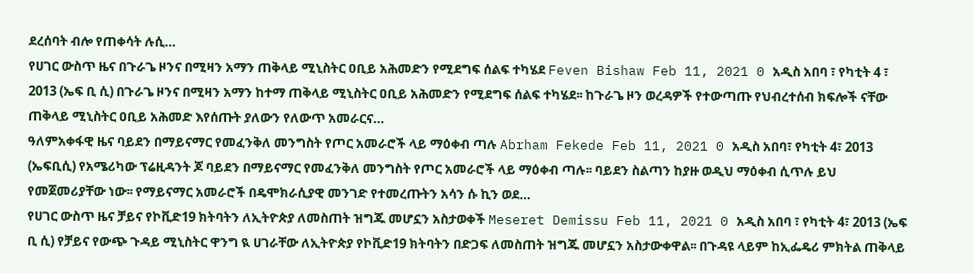ደረሰባት ብሎ የጠቀሳት ሉሲ…
የሀገር ውስጥ ዜና በጉራጌ ዞንና በሚዛን አማን ጠቅላይ ሚኒስትር ዐቢይ አሕመድን የሚደግፍ ሰልፍ ተካሄደ Feven Bishaw Feb 11, 2021 0 አዲስ አበባ ፣ የካቲት 4 ፣ 2013 (ኤፍ ቢ ሲ) በጉራጌ ዞንና በሚዛን አማን ከተማ ጠቅላይ ሚኒስትር ዐቢይ አሕመድን የሚደግፍ ሰልፍ ተካሄደ፡፡ ከጉራጌ ዞን ወረዳዎች የተውጣጡ የህብረተሰብ ክፍሎች ናቸው ጠቅላይ ሚኒስትር ዐቢይ አሕመድ እየሰጡት ያለውን የለውጥ አመራርና…
ዓለምአቀፋዊ ዜና ባይደን በማይናማር የመፈንቅለ መንግስት የጦር አመራሮች ላይ ማዕቀብ ጣሉ Abrham Fekede Feb 11, 2021 0 አዲስ አበባ፣ የካቲት 4፣ 2013 (ኤፍቢሲ) የአሜሪካው ፕሬዚዳንት ጆ ባይደን በማይናማር የመፈንቅለ መንግስት የጦር አመራሮች ላይ ማዕቀብ ጣሉ፡፡ ባይደን ስልጣን ከያዙ ወዲህ ማዕቀብ ሲጥሉ ይህ የመጀመሪያቸው ነው፡፡ የማይናማር አመራሮች በዴሞክራሲያዊ መንገድ የተመረጡትን አሳን ሱ ኪን ወደ…
የሀገር ውስጥ ዜና ቻይና የኮቪድ19 ክትባትን ለኢትዮጵያ ለመስጠት ዝግጁ መሆኗን አስታወቀች Meseret Demissu Feb 11, 2021 0 አዲስ አበባ ፣ የካቲት 4፣ 2013 (ኤፍ ቢ ሲ) የቻይና የውጭ ጉዳይ ሚኒስትር ዋንግ ዪ ሀገራቸው ለኢትዮጵያ የኮቪድ19 ክትባትን በድጋፍ ለመስጠት ዝግጁ መሆኗን አስታውቀዋል፡፡ በጉዳዩ ላይም ከኢፌዴሪ ምክትል ጠቅላይ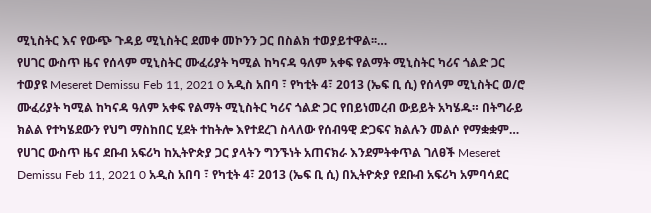ሚኒስትር እና የውጭ ጉዳይ ሚኒስትር ደመቀ መኮንን ጋር በስልክ ተወያይተዋል፡፡…
የሀገር ውስጥ ዜና የሰላም ሚኒስትር ሙፈሪያት ካሚል ከካናዳ ዓለም አቀፍ የልማት ሚኒስትር ካሪና ጎልድ ጋር ተወያዩ Meseret Demissu Feb 11, 2021 0 አዲስ አበባ ፣ የካቲት 4፣ 2013 (ኤፍ ቢ ሲ) የሰላም ሚኒስትር ወ/ሮ ሙፈሪያት ካሚል ከካናዳ ዓለም አቀፍ የልማት ሚኒስትር ካሪና ጎልድ ጋር የበይነመረብ ውይይት አካሄዱ። በትግራይ ክልል የተካሄደውን የህግ ማስከበር ሂደት ተከትሎ እየተደረገ ስላለው የሰብዓዊ ድጋፍና ክልሉን መልሶ የማቋቋም…
የሀገር ውስጥ ዜና ደቡብ አፍሪካ ከኢትዮጵያ ጋር ያላትን ግንኙነት አጠናክራ እንደምትቀጥል ገለፀች Meseret Demissu Feb 11, 2021 0 አዲስ አበባ ፣ የካቲት 4፣ 2013 (ኤፍ ቢ ሲ) በኢትዮጵያ የደቡብ አፍሪካ አምባሳደር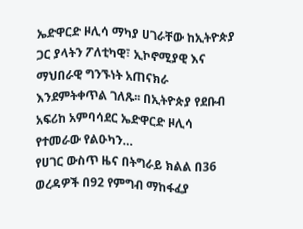ኤድዋርድ ዞሊሳ ማካያ ሀገራቸው ከኢትዮጵያ ጋር ያላትን ፖለቲካዊ፣ ኢኮኖሚያዊ እና ማህበራዊ ግንኙነት አጠናክራ እንደምትቀጥል ገለጹ፡፡ በኢትዮጵያ የደቡብ አፍሪከ አምባሳደር ኤድዋርድ ዞሊሳ የተመራው የልዑካን…
የሀገር ውስጥ ዜና በትግራይ ክልል በ36 ወረዳዎች በ92 የምግብ ማከፋፈያ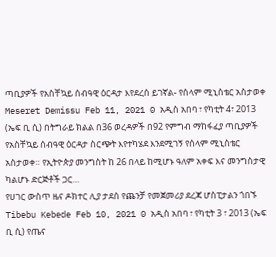ጣቢያዎች የአስቸኳይ ሰብዓዊ ዕርዳታ እየደረሰ ይገኛል- የሰላም ሚኒስቴር አስታወቀ Meseret Demissu Feb 11, 2021 0 አዲስ አበባ ፣ የካቲት 4፣ 2013 (ኤፍ ቢ ሲ) በትግራይ ክልል በ36 ወረዳዎች በ92 የምግብ ማከፋፈያ ጣቢያዎች የአስቸኳይ ሰብዓዊ ዕርዳታ ስርጭት እየተካሄደ እንደሚገኝ የሰላም ሚኒስቴር አስታወቀ። የኢትዮጵያ መንግስት ከ 26 በላይ ከሚሆኑ ዓለም አቀፍ እና መንግስታዊ ካልሆኑ ድርጅቶች ጋር…
የሀገር ውስጥ ዜና ዶክተር ሊያ ታደሰ የጨንቻ የመጀመሪያ ደረጃ ሆስፒታልን ጎበኙ Tibebu Kebede Feb 10, 2021 0 አዲስ አበባ ፣ የካቲት 3 ፣ 2013 (ኤፍ ቢ ሲ) የጤና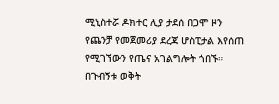ሚኒስተሯ ዶክተር ሊያ ታደሰ በጋሞ ዞን የጨንቻ የመጀመሪያ ደረጃ ሆስፒታል እየሰጠ የሚገኘውን የጤና አገልግሎት ጎበኙ። በጉብኝቱ ወቅት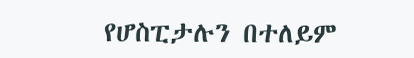የሆስፒታሉን በተለይም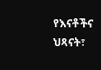የእናቶችና ህጻናት፣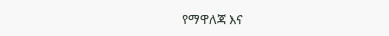የማዋለጃ እና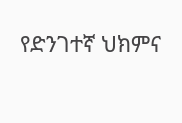የድንገተኛ ህክምና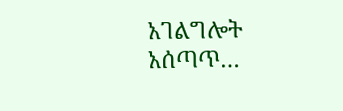አገልግሎት አሰጣጥ…